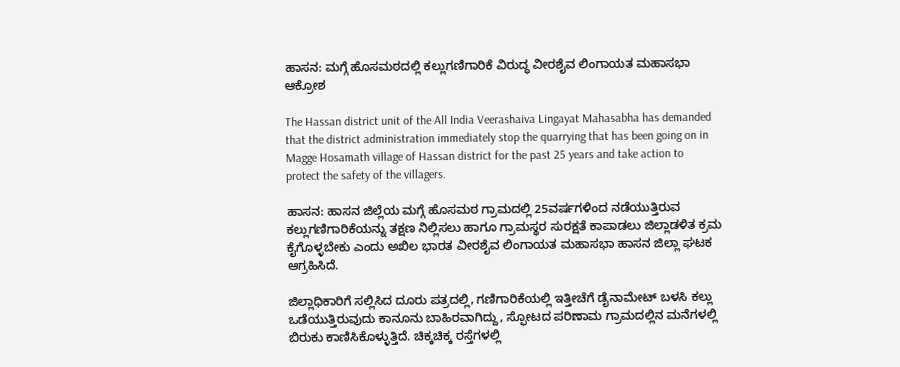ಹಾಸನ: ಮಗ್ಗೆ ಹೊಸಮಠದಲ್ಲಿ ಕಲ್ಲುಗಣಿಗಾರಿಕೆ ವಿರುದ್ಧ ವೀರಶೈವ ಲಿಂಗಾಯತ ಮಹಾಸಭಾ ಆಕ್ರೋಶ

The Hassan district unit of the All India Veerashaiva Lingayat Mahasabha has demanded that the district administration immediately stop the quarrying that has been going on in Magge Hosamath village of Hassan district for the past 25 years and take action to protect the safety of the villagers.

ಹಾಸನ: ಹಾಸನ ಜಿಲ್ಲೆಯ ಮಗ್ಗೆ ಹೊಸಮಠ ಗ್ರಾಮದಲ್ಲಿ 25ವರ್ಷಗಳಿಂದ ನಡೆಯುತ್ತಿರುವ ಕಲ್ಲುಗಣಿಗಾರಿಕೆಯನ್ನು ತಕ್ಷಣ ನಿಲ್ಲಿಸಲು ಹಾಗೂ ಗ್ರಾಮಸ್ಥರ ಸುರಕ್ಷತೆ ಕಾಪಾಡಲು ಜಿಲ್ಲಾಡಳಿತ ಕ್ರಮ ಕೈಗೊಳ್ಳಬೇಕು ಎಂದು ಅಖಿಲ ಭಾರತ ವೀರಶೈವ ಲಿಂಗಾಯತ ಮಹಾಸಭಾ ಹಾಸನ ಜಿಲ್ಲಾ ಘಟಕ ಆಗ್ರಹಿಸಿದೆ.

ಜಿಲ್ಲಾಧಿಕಾರಿಗೆ ಸಲ್ಲಿಸಿದ ದೂರು ಪತ್ರದಲ್ಲಿ, ಗಣಿಗಾರಿಕೆಯಲ್ಲಿ ಇತ್ತೀಚೆಗೆ ಡೈನಾಮೇಟ್ ಬಳಸಿ ಕಲ್ಲು ಒಡೆಯುತ್ತಿರುವುದು ಕಾನೂನು ಬಾಹಿರವಾಗಿದ್ದು, ಸ್ಫೋಟದ ಪರಿಣಾಮ ಗ್ರಾಮದಲ್ಲಿನ ಮನೆಗಳಲ್ಲಿ ಬಿರುಕು ಕಾಣಿಸಿಕೊಳ್ಳುತ್ತಿದೆ. ಚಿಕ್ಕಚಿಕ್ಕ ರಸ್ತೆಗಳಲ್ಲಿ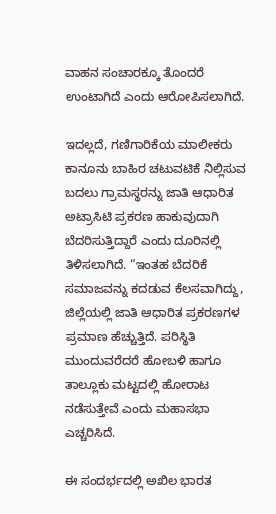ವಾಹನ ಸಂಚಾರಕ್ಕೂ ತೊಂದರೆ ಉಂಟಾಗಿದೆ ಎಂದು ಆರೋಪಿಸಲಾಗಿದೆ.

ಇದಲ್ಲದೆ, ಗಣಿಗಾರಿಕೆಯ ಮಾಲೀಕರು ಕಾನೂನು ಬಾಹಿರ ಚಟುವಟಿಕೆ ನಿಲ್ಲಿಸುವ ಬದಲು ಗ್ರಾಮಸ್ಥರನ್ನು ಜಾತಿ ಆಧಾರಿತ ಅಟ್ರಾಸಿಟಿ ಪ್ರಕರಣ ಹಾಕುವುದಾಗಿ ಬೆದರಿಸುತ್ತಿದ್ದಾರೆ ಎಂದು ದೂರಿನಲ್ಲಿ ತಿಳಿಸಲಾಗಿದೆ. “ಇಂತಹ ಬೆದರಿಕೆ ಸಮಾಜವನ್ನು ಕದಡುವ ಕೆಲಸವಾಗಿದ್ದು, ಜಿಲ್ಲೆಯಲ್ಲಿ ಜಾತಿ ಆಧಾರಿತ ಪ್ರಕರಣಗಳ ಪ್ರಮಾಣ ಹೆಚ್ಚುತ್ತಿದೆ. ಪರಿಸ್ಥಿತಿ ಮುಂದುವರೆದರೆ ಹೋಬಳಿ ಹಾಗೂ ತಾಲ್ಲೂಕು ಮಟ್ಟದಲ್ಲಿ ಹೋರಾಟ ನಡೆಸುತ್ತೇವೆ ಎಂದು ಮಹಾಸಭಾ ಎಚ್ಚರಿಸಿದೆ.

ಈ ಸಂದರ್ಭದಲ್ಲಿ ಅಖಿಲ ಭಾರತ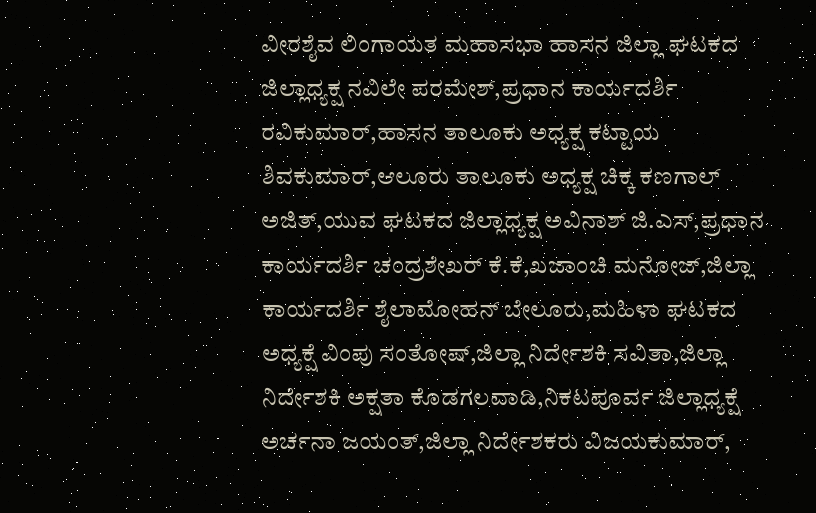ವೀರಶೈವ ಲಿಂಗಾಯತ ಮಹಾಸಭಾ ಹಾಸನ ಜಿಲ್ಲಾ ಘಟಕದ ಜಿಲ್ಲಾಧ್ಯಕ್ಷ ನವಿಲೇ ಪರಮೇಶ್,ಪ್ರಧಾನ ಕಾರ್ಯದರ್ಶಿ ರವಿಕುಮಾರ್,ಹಾಸನ ತಾಲೂಕು ಅಧ್ಯಕ್ಷ ಕಟ್ಟಾಯ ಶಿವಕುಮಾರ್,ಆಲೂರು ತಾಲೂಕು ಅಧ್ಯಕ್ಷ ಚಿಕ್ಕ ಕಣಗಾಲ್ ಅಜಿತ್,ಯುವ ಘಟಕದ ಜಿಲ್ಲಾಧ್ಯಕ್ಷ ಅವಿನಾಶ್ ಜಿ.ಎಸ್,ಪ್ರಧಾನ ಕಾರ್ಯದರ್ಶಿ ಚಂದ್ರಶೇಖರ್ ಕೆ.ಕೆ,ಖಜಾಂಚಿ ಮನೋಜ್,ಜಿಲ್ಲಾ ಕಾರ್ಯದರ್ಶಿ ಶೈಲಾಮೋಹನ್ ಬೇಲೂರು,ಮಹಿಳಾ ಘಟಕದ ಅಧ್ಯಕ್ಷೆ ವಿಂಪು ಸಂತೋಷ್,ಜಿಲ್ಲಾ ನಿರ್ದೇಶಕಿ ಸವಿತಾ,ಜಿಲ್ಲಾ ನಿರ್ದೇಶಕಿ ಅಕ್ಷತಾ ಕೊಡಗಲವಾಡಿ,ನಿಕಟಪೂರ್ವ ಜಿಲ್ಲಾಧ್ಯಕ್ಷೆ ಅರ್ಚನಾ ಜಯಂತ್,ಜಿಲ್ಲಾ ನಿರ್ದೇಶಕರು ವಿಜಯಕುಮಾರ್,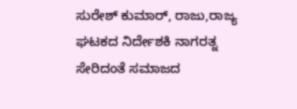ಸುರೇಶ್ ಕುಮಾರ್, ರಾಜು,ರಾಜ್ಯ ಘಟಕದ ನಿರ್ದೇಶಕಿ ನಾಗರತ್ನ ಸೇರಿದಂತೆ ಸಮಾಜದ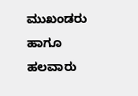ಮುಖಂಡರು ಹಾಗೂ ಹಲವಾರು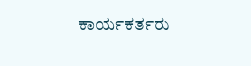ಕಾರ್ಯಕರ್ತರು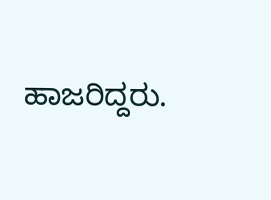ಹಾಜರಿದ್ದರು.